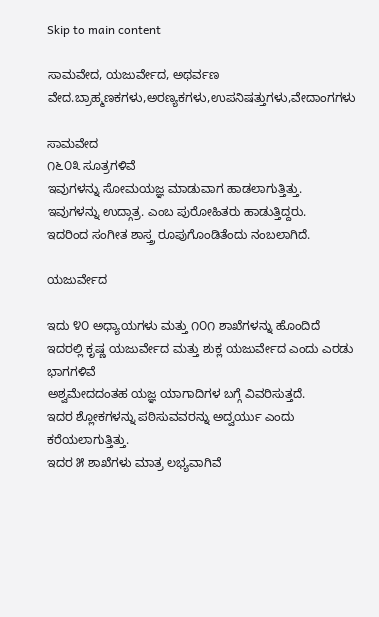Skip to main content

ಸಾಮವೇದ, ಯಜುರ್ವೇದ, ಅಥರ್ವಣ ವೇದ.ಬ್ರಾಹ್ಮಣಕಗಳು,ಅರಣ್ಯಕಗಳು,ಉಪನಿಷತ್ತುಗಳು,ವೇದಾಂಗಗಳು

ಸಾಮವೇದ
೧೬೦೩ ಸೂತ್ರಗಳಿವೆ
ಇವುಗಳನ್ನು ಸೋಮಯಜ್ಞ ಮಾಡುವಾಗ ಹಾಡಲಾಗುತ್ತಿತ್ತು.
ಇವುಗಳನ್ನು ಉದ್ಗಾತ್ರ. ಎಂಬ ಪುರೋಹಿತರು ಹಾಡುತ್ತಿದ್ದರು.
ಇದರಿಂದ ಸಂಗೀತ ಶಾಸ್ತ್ರ ರೂಪುಗೊಂಡಿತೆಂದು ನಂಬಲಾಗಿದೆ.

ಯಜುರ್ವೇದ

ಇದು ೪೦ ಅಧ್ಯಾಯಗಳು ಮತ್ತು ೧೦೧ ಶಾಖೆಗಳನ್ನು ಹೊಂದಿದೆ
ಇದರಲ್ಲಿ ಕೃಷ್ಣ ಯಜುರ್ವೇದ ಮತ್ತು ಶುಕ್ಲ ಯಜುರ್ವೇದ ಎಂದು ಎರಡು ಭಾಗಗಳಿವೆ
ಅಶ್ವಮೇದದಂತಹ ಯಜ್ಞ ಯಾಗಾದಿಗಳ ಬಗ್ಗೆ ವಿವರಿಸುತ್ತದೆ.
ಇದರ ಶ್ಲೋಕಗಳನ್ನು ಪಠಿಸುವವರನ್ನು ಅದ್ವರ್ಯು ಎಂದು ಕರೆಯಲಾಗುತ್ತಿತ್ತು.
ಇದರ ೫ ಶಾಖೆಗಳು ಮಾತ್ರ ಲಭ್ಯವಾಗಿವೆ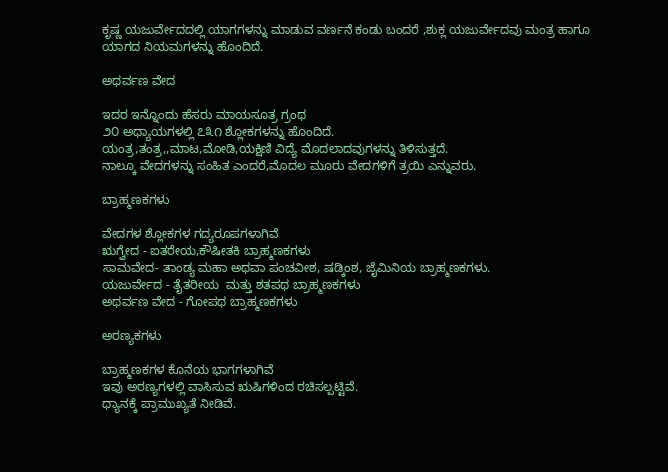ಕೃಷ್ಣ ಯಜುರ್ವೇದದಲ್ಲಿ ಯಾಗಗಳನ್ನು ಮಾಡುವ ವರ್ಣನೆ ಕಂಡು ಬಂದರೆ ,ಶುಕ್ಲ ಯಜುರ್ವೇದವು ಮಂತ್ರ ಹಾಗೂ ಯಾಗದ ನಿಯಮಗಳನ್ನು ಹೊಂದಿದೆ.

ಅಥರ್ವಣ ವೇದ

ಇದರ ಇನ್ನೊಂದು ಹೆಸರು ಮಾಯಸೂತ್ರ ಗ್ರಂಥ
೨೦ ಅಧ್ಯಾಯಗಳಲ್ಲಿ ೭೩೧ ಶ್ಲೋಕಗಳನ್ನು ಹೊಂದಿದೆ.
ಯಂತ್ರ,ತಂತ್ರ,,ಮಾಟ,ಮೋಡಿ,ಯಕ್ಷಿಣಿ ವಿದ್ಯೆ ಮೊದಲಾದವುಗಳನ್ನು ತಿಳಿಸುತ್ತದೆ.
ನಾಲ್ಕೂ ವೇದಗಳನ್ನು ಸಂಹಿತ ಎಂದರೆ,ಮೊದಲ ಮೂರು ವೇದಗಳಿಗೆ ತ್ರಯಿ ಎನ್ನುವರು.

ಬ್ರಾಹ್ಮಣಕಗಳು

ವೇದಗಳ ಶ್ಲೋಕಗಳ ಗದ್ಯರೂಪಗಳಾಗಿವೆ
ಋಗ್ವೇದ - ಐತರೇಯ,ಕೌಷೀತಕಿ ಬ್ರಾಹ್ಮಣಕಗಳು
ಸಾಮವೇದ- ತಾಂಡ್ಯ ಮಹಾ ಅಥವಾ ಪಂಚವೀಶ, ಷಡ್ಕಿಂಶ, ಜೈಮಿನಿಯ ಬ್ರಾಹ್ಮಣಕಗಳು.
ಯಜುರ್ವೇದ - ತೈತರೀಯ  ಮತ್ತು ಶತಪಥ ಬ್ರಾಹ್ಮಣಕಗಳು
ಅಥರ್ವಣ ವೇದ - ಗೋಪಥ ಬ್ರಾಹ್ಮಣಕಗಳು

ಅರಣ್ಯಕಗಳು

ಬ್ರಾಹ್ಮಣಕಗಳ ಕೊನೆಯ ಭಾಗಗಳಾಗಿವೆ
ಇವು ಅರಣ್ಯಗಳಲ್ಲಿ ವಾಸಿಸುವ ಋಷಿಗಳಿಂದ ರಚಿಸಲ್ಪಟ್ಟಿವೆ.
ಧ್ಯಾನಕ್ಕೆ ಪ್ರಾಮುಖ್ಯತೆ ನೀಡಿವೆ.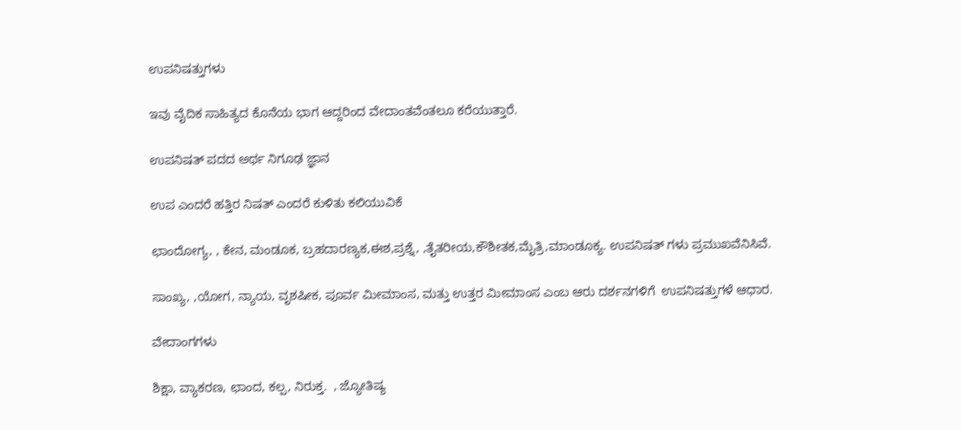ಉಪನಿಷತ್ತುಗಳು

ಇವು ವೈದಿಕ ಸಾಹಿತ್ಯದ ಕೊನೆಯ ಭಾಗ ಆದ್ದರಿಂದ ವೇದಾಂತವೆಂತಲೂ ಕರೆಯುತ್ತಾರೆ.

ಉಪನಿಷತ್ ಪದದ ಅರ್ಥ ನಿಗೂಢ ಜ್ಞಾನ

ಉಪ ಎಂದರೆ ಹತ್ತಿರ ನಿಷತ್ ಎಂದರೆ ಕುಳಿತು ಕಲಿಯುವಿಕೆ

ಛಾಂದೋಗ್ಯ, , ಕೇನ, ಮಂಡೂಕ, ಬ್ರಹದಾರಣ್ಯಕ,ಈಶ,ಪ್ರಶ್ನೆ, ,ತೈತರೀಯ,ಕೌಶೀತಕ,ಮೈತ್ರಿ,ಮಾಂಡೂಕ್ಯ. ಉಪನಿಷತ್ ಗಳು ಪ್ರಮುಖವೆನಿಸಿವೆ.

ಸಾಂಖ್ಯ, ,ಯೋಗ, ನ್ಯಾಯ, ವೃಶಷೀಕ, ಪೂರ್ವ ಮೀಮಾಂಸ, ಮತ್ತು ಉತ್ತರ ಮೀಮಾಂಸ ಎಂಬ ಆರು ದರ್ಶನಗಳಿಗೆ  ಉಪನಿಷತ್ತುಗಳೆ ಆಧಾರ.

ವೇದಾಂಗಗಳು

ಶಿಕ್ಷಾ, ವ್ಯಾಕರಣ, ಛಾಂದ, ಕಲ್ಪ, ನಿರುಕ್ತ.  , ಜ್ಯೋತಿಷ್ಯ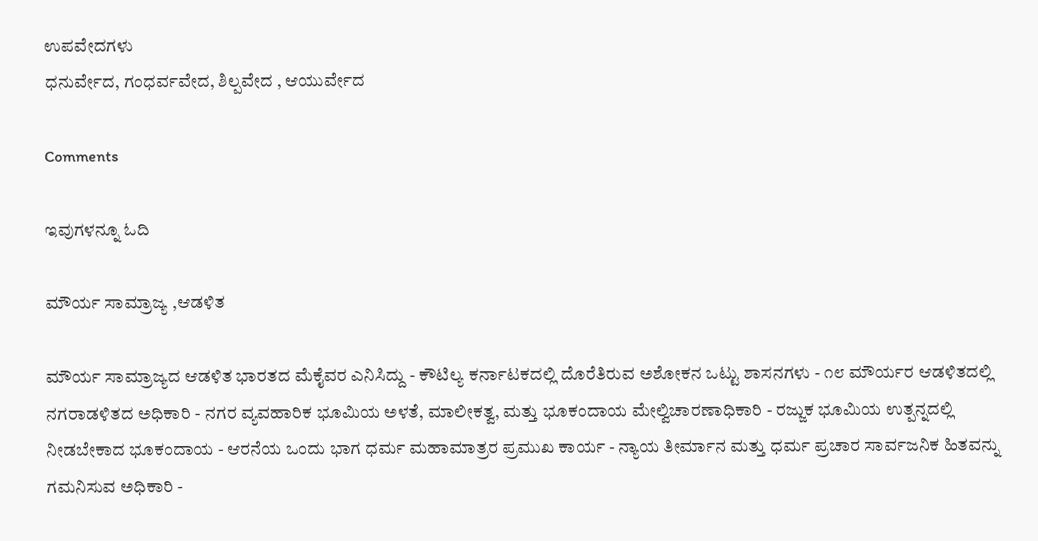ಉಪವೇದಗಳು
ಧನುರ್ವೇದ, ಗಂಧರ್ವವೇದ, ಶಿಲ್ಪವೇದ , ಆಯುರ್ವೇದ

Comments

ಇವುಗಳನ್ನೂ ಓದಿ

ಮೌರ್ಯ ಸಾಮ್ರಾಜ್ಯ ,ಆಡಳಿತ

ಮೌರ್ಯ ಸಾಮ್ರಾಜ್ಯದ ಆಡಳಿತ ಭಾರತದ ಮೆಕೈವರ ಎನಿಸಿದ್ದು - ಕೌಟಿಲ್ಯ ಕರ್ನಾಟಕದಲ್ಲಿ ದೊರೆತಿರುವ ಅಶೋಕನ ಒಟ್ಟು ಶಾಸನಗಳು - ೧೮ ಮೌರ್ಯರ ಆಡಳಿತದಲ್ಲಿ ನಗರಾಡಳಿತದ ಅಧಿಕಾರಿ - ನಗರ ವ್ಯವಹಾರಿಕ ಭೂಮಿಯ ಅಳತೆ, ಮಾಲೀಕತ್ವ, ಮತ್ತು ಭೂಕಂದಾಯ ಮೇಲ್ವಿಚಾರಣಾಧಿಕಾರಿ - ರಜ್ಜುಕ ಭೂಮಿಯ ಉತ್ಪನ್ನದಲ್ಲಿ ನೀಡಬೇಕಾದ ಭೂಕಂದಾಯ - ಆರನೆಯ ಒಂದು ಭಾಗ ಧರ್ಮ ಮಹಾಮಾತ್ರರ ಪ್ರಮುಖ ಕಾರ್ಯ - ನ್ಯಾಯ ತೀರ್ಮಾನ ಮತ್ತು ಧರ್ಮ ಪ್ರಚಾರ ಸಾರ್ವಜನಿಕ ಹಿತವನ್ನು ಗಮನಿಸುವ ಅಧಿಕಾರಿ -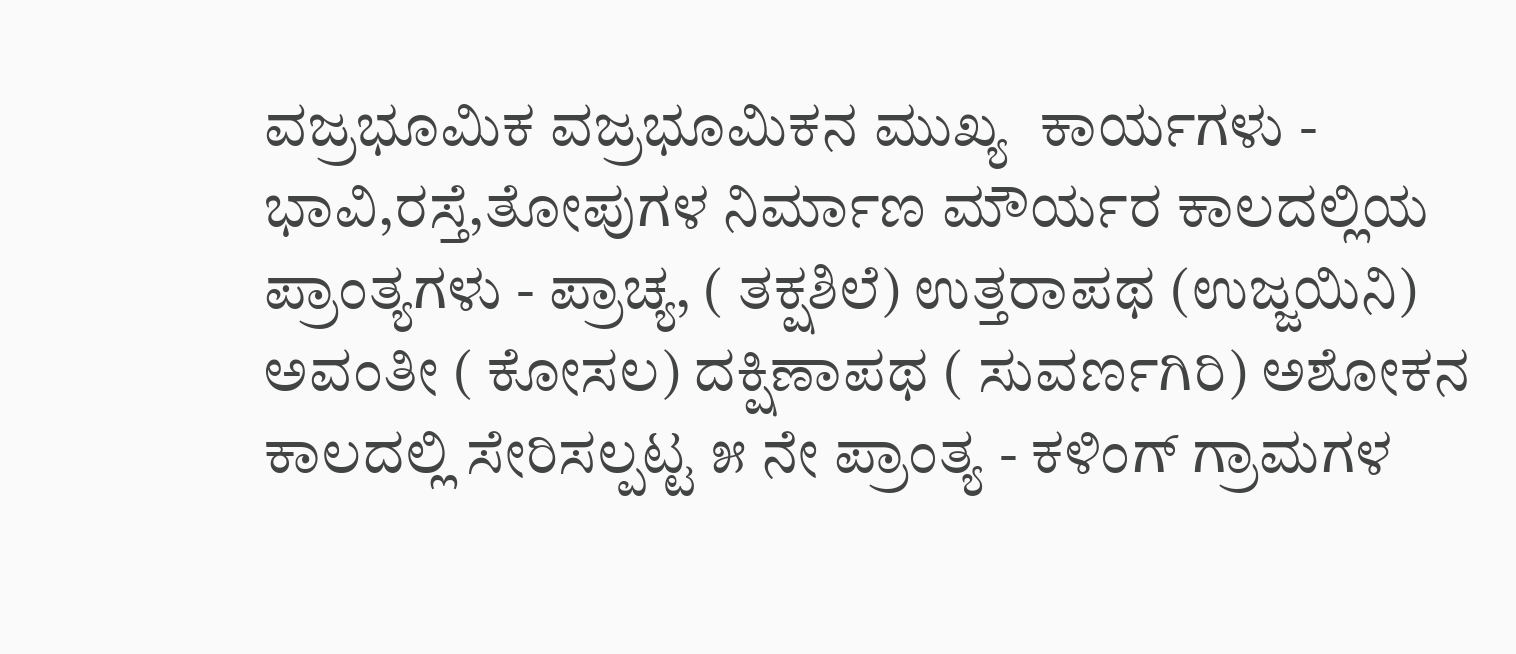ವಜ್ರಭೂಮಿಕ ವಜ್ರಭೂಮಿಕನ ಮುಖ್ಯ  ಕಾರ್ಯಗಳು - ಭಾವಿ,ರಸ್ತೆ,ತೋಪುಗಳ ನಿರ್ಮಾಣ ಮೌರ್ಯರ ಕಾಲದಲ್ಲಿಯ ಪ್ರಾಂತ್ಯಗಳು - ಪ್ರಾಚ್ಯ, ( ತಕ್ಷಶಿಲೆ) ಉತ್ತರಾಪಥ (ಉಜ್ಜಯಿನಿ) ಅವಂತೀ ( ಕೋಸಲ) ದಕ್ಷಿಣಾಪಥ ( ಸುವರ್ಣಗಿರಿ) ಅಶೋಕನ ಕಾಲದಲ್ಲಿ ಸೇರಿಸಲ್ಪಟ್ಟ ೫ ನೇ ಪ್ರಾಂತ್ಯ - ಕಳಿಂಗ್ ಗ್ರಾಮಗಳ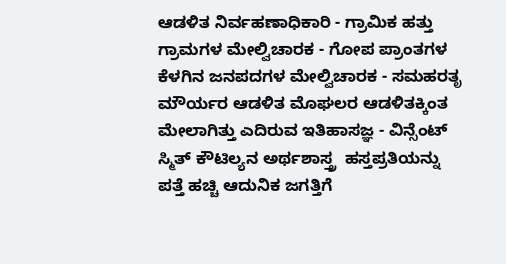ಆಡಳಿತ ನಿರ್ವಹಣಾಧಿಕಾರಿ - ಗ್ರಾಮಿಕ ಹತ್ತು ಗ್ರಾಮಗಳ ಮೇಲ್ವಿಚಾರಕ - ಗೋಪ ಪ್ರಾಂತಗಳ ಕೆಳಗಿನ ಜನಪದಗಳ ಮೇಲ್ವಿಚಾರಕ - ಸಮಹರತೃ ಮೌರ್ಯರ ಆಡಳಿತ ಮೊಘಲರ ಆಡಳಿತಕ್ಕಿಂತ ಮೇಲಾಗಿತ್ತು ಎದಿರುವ ಇತಿಹಾಸಜ್ಞ - ವಿನ್ಸೆಂಟ್ ಸ್ಮಿತ್ ಕೌಟಿಲ್ಯನ ಅರ್ಥಶಾಸ್ತ್ರ  ಹಸ್ತಪ್ರತಿಯನ್ನು ಪತ್ತೆ ಹಚ್ಚಿ ಆದುನಿಕ ಜಗತ್ತಿಗೆ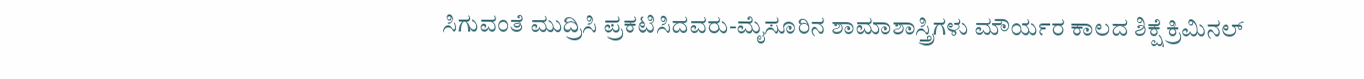ಸಿಗುವಂತೆ ಮುದ್ರಿಸಿ ಪ್ರಕಟಿಸಿದವರು-ಮೈಸೂರಿನ ಶಾಮಾಶಾಸ್ತ್ರಿಗಳು ಮೌರ್ಯರ ಕಾಲದ ಶಿಕ್ಷೆ ಕ್ರಿಮಿನಲ್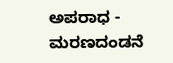ಅಪರಾಧ - ಮರಣದಂಡನೆ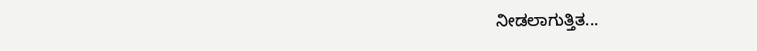ನೀಡಲಾಗುತ್ತಿತ...